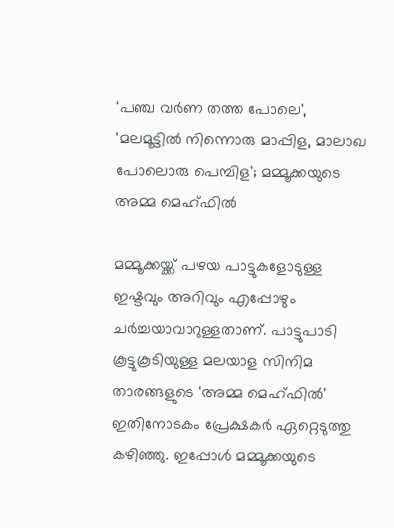'പഞ്ച വർണ തത്ത പോലെ', 'മലമൂട്ടിൽ നിന്നൊരു മാപ്പിള, മാലാഖ പോലൊരു പെമ്പിള'; മമ്മൂക്കയുടെ അമ്മ മെഹ്ഫിൽ

മമ്മൂക്കയ്ക്ക് പഴയ പാട്ടുകളോടുള്ള ഇഷ്ടവും അറിവും എപ്പോഴും ചർച്ചയാവാറുള്ളതാണ്. പാട്ടുപാടി കൂട്ടുകൂടിയുള്ള മലയാള സിനിമ താരങ്ങളുടെ 'അമ്മ മെഹ്ഫിൽ' ഇതിനോടകം പ്രേക്ഷകർ ഏറ്റെടുത്തു കഴിഞ്ഞു. ഇപ്പോൾ മമ്മൂക്കയുടെ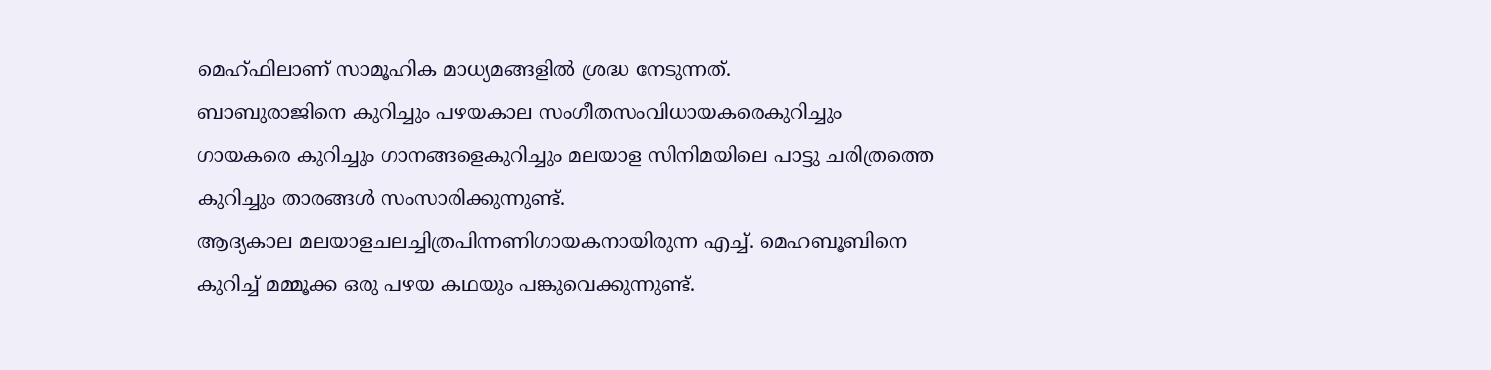മെഹ്ഫിലാണ് സാമൂഹിക മാധ്യമങ്ങളിൽ ശ്രദ്ധ നേടുന്നത്.
ബാബുരാജിനെ കുറിച്ചും പഴയകാല സംഗീതസംവിധായകരെകുറിച്ചും ഗായകരെ കുറിച്ചും ഗാനങ്ങളെകുറിച്ചും മലയാള സിനിമയിലെ പാട്ടു ചരിത്രത്തെ കുറിച്ചും താരങ്ങൾ സംസാരിക്കുന്നുണ്ട്.
ആദ്യകാല മലയാളചലച്ചിത്രപിന്നണിഗായകനായിരുന്ന എച്ച്. മെഹബൂബിനെ കുറിച്ച് മമ്മൂക്ക ഒരു പഴയ കഥയും പങ്കുവെക്കുന്നുണ്ട്.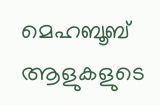മെഹബൂബ് ആളുകളുടെ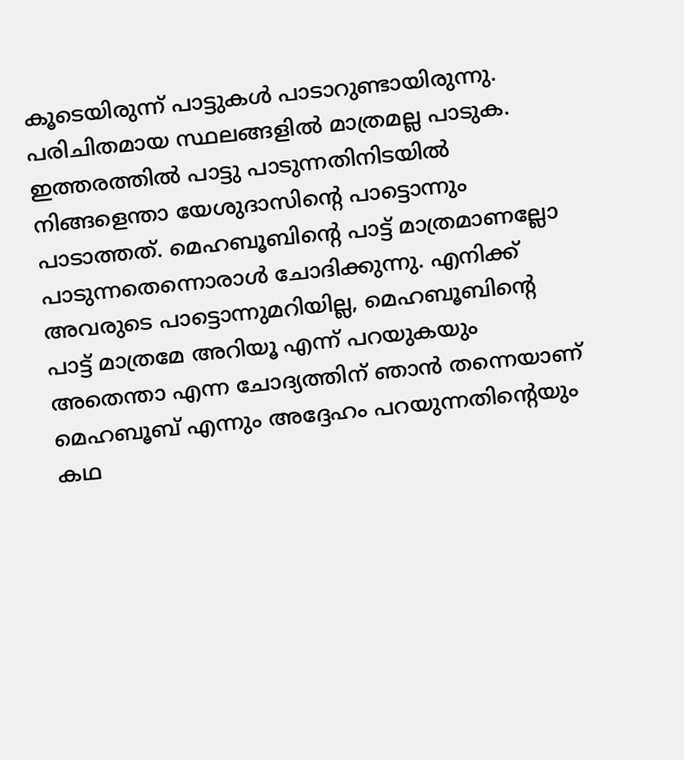കൂടെയിരുന്ന് പാട്ടുകൾ പാടാറുണ്ടായിരുന്നു. പരിചിതമായ സ്ഥലങ്ങളിൽ മാത്രമല്ല പാടുക. ഇത്തരത്തിൽ പാട്ടു പാടുന്നതിനിടയിൽ നിങ്ങളെന്താ യേശുദാസിന്റെ പാട്ടൊന്നും പാടാത്തത്. മെഹബൂബിന്റെ പാട്ട് മാത്രമാണല്ലോ പാടുന്നതെന്നൊരാൾ ചോദിക്കുന്നു. എനിക്ക് അവരുടെ പാട്ടൊന്നുമറിയില്ല, മെഹബൂബിന്റെ പാട്ട് മാത്രമേ അറിയൂ എന്ന് പറയുകയും അതെന്താ എന്ന ചോദ്യത്തിന് ഞാൻ തന്നെയാണ് മെഹബൂബ് എന്നും അദ്ദേഹം പറയുന്നതിന്റെയും കഥ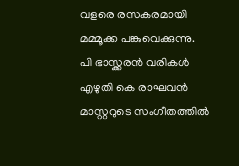വളരെ രസകരമായി മമ്മൂക്ക പങ്കുവെക്കുന്നു.
പി ഭാസ്ക്കരൻ വരികൾ എഴുതി കെ രാഘവൻ മാസ്റ്ററുടെ സംഗീതത്തിൽ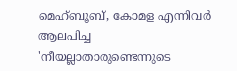മെഹ്ബൂബ്, കോമള എന്നിവർ ആലപിച്ച 'നീയല്ലാതാരുണ്ടെന്നുടെ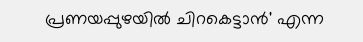പ്രണയപ്പുഴയിൽ ചിറകെട്ടാൻ' എന്ന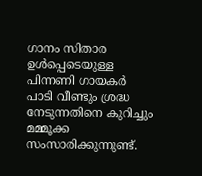ഗാനം സിതാര ഉൾപ്പെടെയുള്ള പിന്നണി ഗായകർ പാടി വീണ്ടും ശ്രദ്ധ നേടുന്നതിനെ കുറിച്ചും മമ്മൂക്ക സംസാരിക്കുന്നുണ്ട്.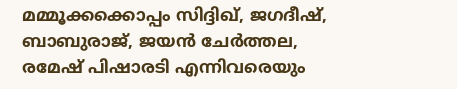മമ്മൂക്കക്കൊപ്പം സിദ്ദിഖ്, ജഗദീഷ്, ബാബുരാജ്, ജയൻ ചേർത്തല, രമേഷ് പിഷാരടി എന്നിവരെയും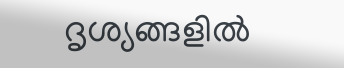ദൃശ്യങ്ങളിൽ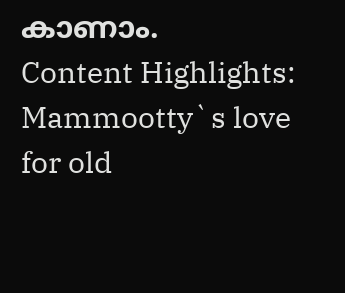കാണാം.
Content Highlights: Mammootty`s love for old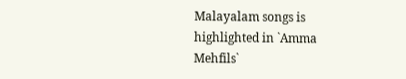Malayalam songs is highlighted in `Amma Mehfils`